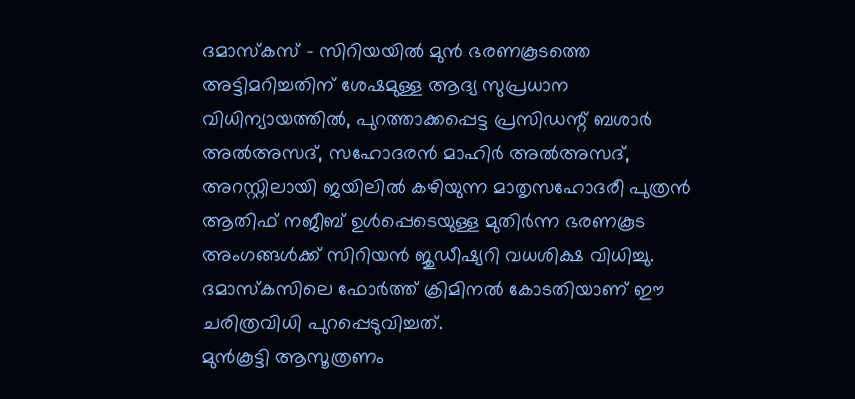ദമാസ്കസ് – സിറിയയിൽ മുൻ ഭരണകൂടത്തെ അട്ടിമറിച്ചതിന് ശേഷമുള്ള ആദ്യ സുപ്രധാന വിധിന്യായത്തിൽ, പുറത്താക്കപ്പെട്ട പ്രസിഡന്റ് ബശാർ അൽഅസദ്, സഹോദരൻ മാഹിർ അൽഅസദ്, അറസ്റ്റിലായി ജയിലിൽ കഴിയുന്ന മാതൃസഹോദരീ പുത്രൻ ആതിഫ് നജീബ് ഉൾപ്പെടെയുള്ള മുതിർന്ന ഭരണകൂട അംഗങ്ങൾക്ക് സിറിയൻ ജുഡീഷ്യറി വധശിക്ഷ വിധിച്ചു. ദമാസ്കസിലെ ഫോർത്ത് ക്രിമിനൽ കോടതിയാണ് ഈ ചരിത്രവിധി പുറപ്പെടുവിച്ചത്.
മുൻകൂട്ടി ആസൂത്രണം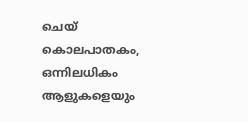ചെയ് കൊലപാതകം, ഒന്നിലധികം ആളുകളെയും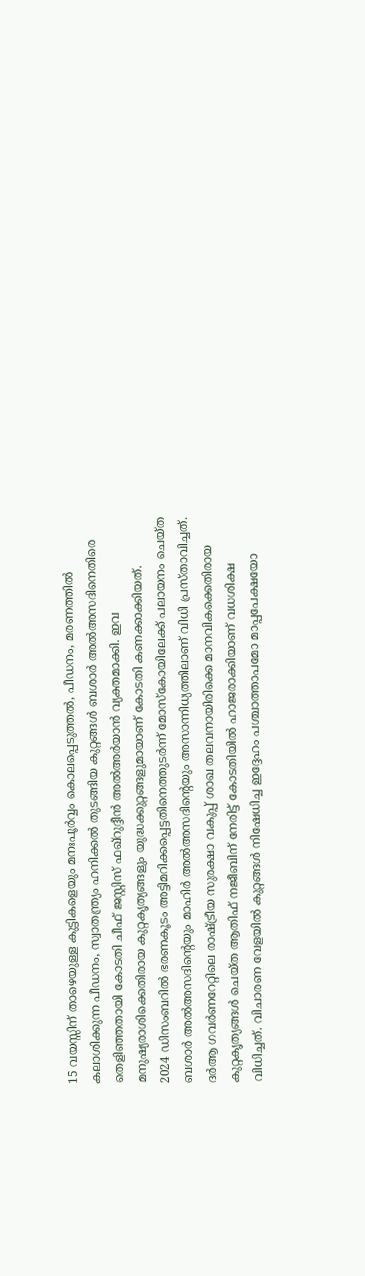15 വയസ്സിന് താഴെയുള്ള കുട്ടികളെയും മനഃപൂർവ്വം കൊലപ്പെടുത്തൽ, പീഡനം, മരണത്തിൽ കലാശിക്കുന്ന പീഡനം, സ്വാതന്ത്ര്യം ഹനിക്കൽ തുടങ്ങിയ കുറ്റങ്ങൾ ബശാർ അൽഅസദിനെതിരെ തെളിഞ്ഞതായി കോടതി ചീഫ് ജസ്റ്റിസ് ഫഖ്റുദ്ദീൻ അൽഅർയാൻ വ്യക്തമാക്കി. ഇവ മനുഷ്യരാശിക്കെതിരായ കുറ്റകൃത്യങ്ങളും യുദ്ധക്കുറ്റങ്ങളുമായാണ് കോടതി കണക്കാക്കിയത്.
2024 ഡിസംബറിൽ ഭരണകൂടം അട്ടിമറിക്കപ്പെട്ടതിനെത്തുടർന്ന് മോസ്കോയിലേക്ക് പലായനം ചെയ്ത ബശാർ അൽഅസദിന്റെയും മാഹിർ അൽഅസദിന്റെയും അസാന്നിധ്യത്തിലാണ് വിധി പ്രസ്താവിച്ചത്. ദർആ ഗവർണറേറ്റിലെ രാഷ്ട്രീയ സുരക്ഷാ വകുപ്പ് ശാഖ തലവനായിരിക്കെ മാനവികക്കെതിരായ കുറ്റകൃത്യങ്ങൾ ചെയ്ത ആതിഫ് നജീബിന് നേരിട്ട് കോടതിയിൽ ഹാജരാക്കിയാണ് വധശിക്ഷ വിധിച്ചത്. വിചാരണ വേളയിൽ കുറ്റങ്ങൾ നിഷേധിച്ച ഇദ്ദേഹം പശ്ചാത്താപമോ മാപ്പപേക്ഷയോ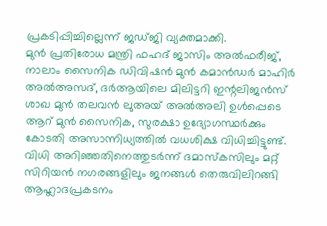പ്രകടിപ്പിച്ചില്ലെന്ന് ജഡ്ജി വ്യക്തമാക്കി.
മുൻ പ്രതിരോധ മന്ത്രി ഫഹദ് ജാസിം അൽഫരീജ്, നാലാം സൈനിക ഡിവിഷൻ മുൻ കമാൻഡർ മാഹിർ അൽഅസദ്, ദർആയിലെ മിലിട്ടറി ഇന്റലിജൻസ് ശാഖ മുൻ തലവൻ ലുഅയ് അൽഅലി ഉൾപ്പെടെ ആറ് മുൻ സൈനിക, സുരക്ഷാ ഉദ്യോഗസ്ഥർക്കും കോടതി അസാന്നിധ്യത്തിൽ വധശിക്ഷ വിധിച്ചിട്ടുണ്ട്.
വിധി അറിഞ്ഞതിനെത്തുടർന്ന് ദമാസ്കസിലും മറ്റ് സിറിയൻ നഗരങ്ങളിലും ജനങ്ങൾ തെരുവിലിറങ്ങി ആഹ്ലാദപ്രകടനം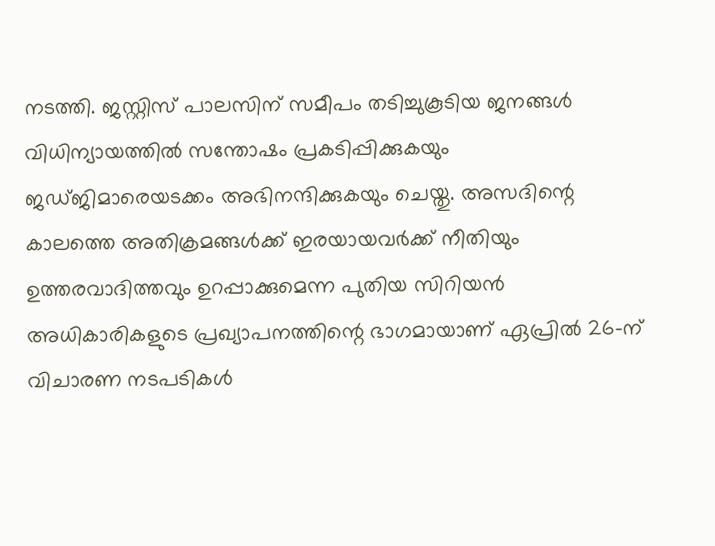നടത്തി. ജസ്റ്റിസ് പാലസിന് സമീപം തടിച്ചുകൂടിയ ജനങ്ങൾ വിധിന്യായത്തിൽ സന്തോഷം പ്രകടിപ്പിക്കുകയും ജഡ്ജിമാരെയടക്കം അഭിനന്ദിക്കുകയും ചെയ്തു. അസദിന്റെ കാലത്തെ അതിക്രമങ്ങൾക്ക് ഇരയായവർക്ക് നീതിയും ഉത്തരവാദിത്തവും ഉറപ്പാക്കുമെന്ന പുതിയ സിറിയൻ അധികാരികളുടെ പ്രഖ്യാപനത്തിന്റെ ഭാഗമായാണ് ഏപ്രിൽ 26-ന് വിചാരണ നടപടികൾ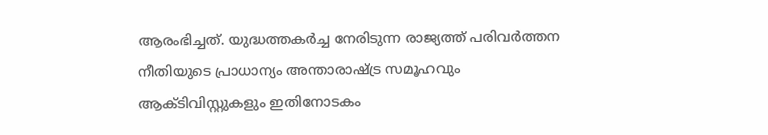ആരംഭിച്ചത്. യുദ്ധത്തകർച്ച നേരിടുന്ന രാജ്യത്ത് പരിവർത്തന നീതിയുടെ പ്രാധാന്യം അന്താരാഷ്ട്ര സമൂഹവും ആക്ടിവിസ്റ്റുകളും ഇതിനോടകം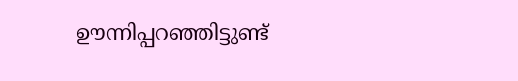ഊന്നിപ്പറഞ്ഞിട്ടുണ്ട്